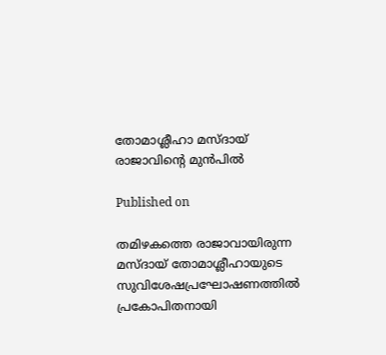തോമാശ്ലീഹാ മസ്ദായ് രാജാവിന്റെ മുന്‍പില്‍

Published on

തമിഴകത്തെ രാജാവായിരുന്ന മസ്ദായ് തോമാശ്ലീഹായുടെ സുവിശേഷപ്രഘോഷണത്തില്‍ പ്രകോപിതനായി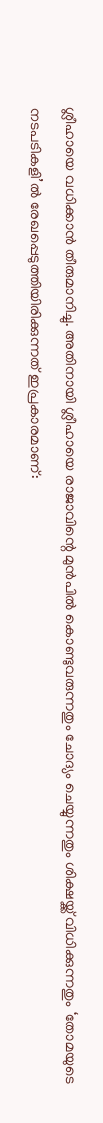ശ്ലീഹായെ വധിക്കാന്‍ തീരുമാനിച്ചു. അതിനായി ശ്ലീഹായെ രാജാവിന്റെ മുന്‍പില്‍ കൊണ്ടുവരുന്നതും ചോദ്യം ചെയ്യുന്നതും ശിക്ഷയ്ക്ക് വിധിക്കുന്നതും ‘തോമയുടെ നടപടികളി’ല്‍ രേഖപ്പെടുത്തിയിരിക്കുന്നത് ഇപ്രകാരമാണ്: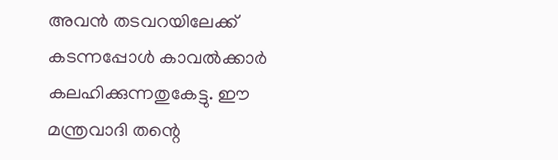അവന്‍ തടവറയിലേക്ക് കടന്നപ്പോള്‍ കാവല്‍ക്കാര്‍ കലഹിക്കുന്നതുകേട്ടു. ഈ മന്ത്രവാദി തന്റെ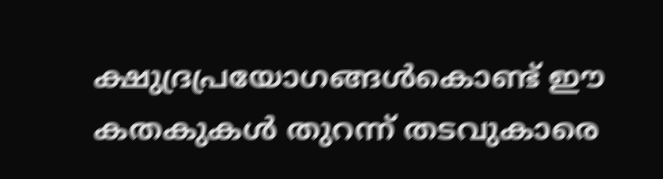ക്ഷുദ്രപ്രയോഗങ്ങള്‍കൊണ്ട് ഈ കതകുകള്‍ തുറന്ന് തടവുകാരെ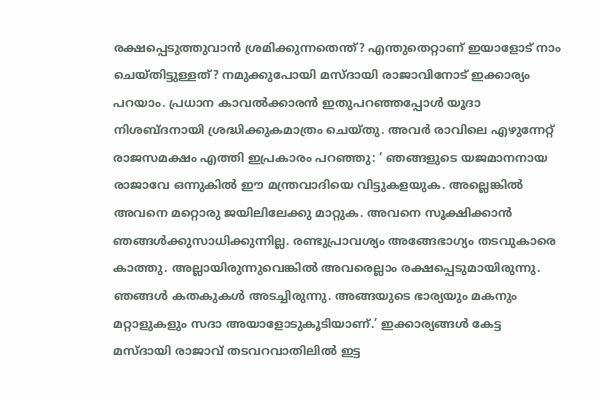രക്ഷപ്പെടുത്തുവാന്‍ ശ്രമിക്കുന്നതെന്ത്? എന്തുതെറ്റാണ് ഇയാളോട് നാം ചെയ്തിട്ടുള്ളത്? നമുക്കുപോയി മസ്ദായി രാജാവിനോട് ഇക്കാര്യം പറയാം. പ്രധാന കാവല്‍ക്കാരന്‍ ഇതുപറഞ്ഞപ്പോള്‍ യൂദാ നിശബ്ദനായി ശ്രദ്ധിക്കുകമാത്രം ചെയ്തു. അവര്‍ രാവിലെ എഴുന്നേറ്റ് രാജസമക്ഷം എത്തി ഇപ്രകാരം പറഞ്ഞു: ‘ ഞങ്ങളുടെ യജമാനനായ രാജാവേ ഒന്നുകില്‍ ഈ മന്ത്രവാദിയെ വിട്ടുകളയുക. അല്ലെങ്കില്‍ അവനെ മറ്റൊരു ജയിലിലേക്കു മാറ്റുക. അവനെ സൂക്ഷിക്കാന്‍ ഞങ്ങള്‍ക്കുസാധിക്കുന്നില്ല. രണ്ടുപ്രാവശ്യം അങ്ങേഭാഗ്യം തടവുകാരെ കാത്തു. അല്ലായിരുന്നുവെങ്കില്‍ അവരെല്ലാം രക്ഷപ്പെടുമായിരുന്നു. ഞങ്ങള്‍ കതകുകള്‍ അടച്ചിരുന്നു. അങ്ങയുടെ ഭാര്യയും മകനും മറ്റാളുകളും സദാ അയാളോടുകൂടിയാണ്.’ ഇക്കാര്യങ്ങള്‍ കേട്ട മസ്ദായി രാജാവ് തടവറവാതിലില്‍ ഇട്ട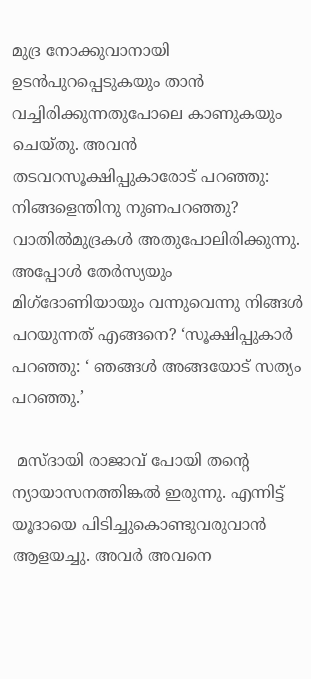മുദ്ര നോക്കുവാനായി ഉടന്‍പുറപ്പെടുകയും താന്‍ വച്ചിരിക്കുന്നതുപോലെ കാണുകയും ചെയ്തു. അവന്‍ തടവറസൂക്ഷിപ്പുകാരോട് പറഞ്ഞു: നിങ്ങളെന്തിനു നുണപറഞ്ഞു? വാതില്‍മുദ്രകള്‍ അതുപോലിരിക്കുന്നു. അപ്പോള്‍ തേര്‍സ്യയും മിഗ്‌ദോണിയായും വന്നുവെന്നു നിങ്ങള്‍ പറയുന്നത് എങ്ങനെ? ‘സൂക്ഷിപ്പുകാര്‍ പറഞ്ഞു: ‘ ഞങ്ങള്‍ അങ്ങയോട് സത്യം പറഞ്ഞു.’

 മസ്ദായി രാജാവ് പോയി തന്റെ ന്യായാസനത്തിങ്കല്‍ ഇരുന്നു. എന്നിട്ട് യൂദായെ പിടിച്ചുകൊണ്ടുവരുവാന്‍ ആളയച്ചു. അവര്‍ അവനെ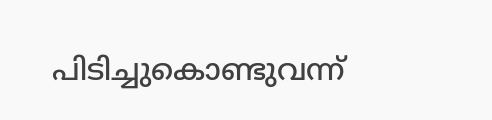പിടിച്ചുകൊണ്ടുവന്ന്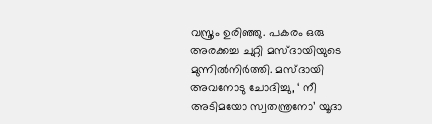വസ്ത്രം ഉരിഞ്ഞു. പകരം ഒരു അരക്കച്ച ചുറ്റി മസ്ദായിയുടെ മുന്നില്‍നിര്‍ത്തി. മസ്ദായി അവനോടു ചോദിച്ചു, ‘ നീ അടിമയോ സ്വതന്ത്രനോ’ യൂദാ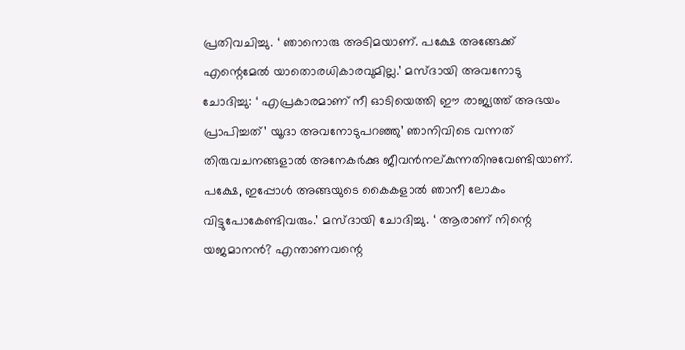പ്രതിവചിച്ചു. ‘ ഞാനൊരു അടിമയാണ്. പക്ഷേ അങ്ങേക്ക് എന്റെമേല്‍ യാതൊരധികാരവുമില്ല.’ മസ്ദായി അവനോടു ചോദിച്ചു: ‘ എപ്രകാരമാണ് നീ ഓടിയെത്തി ഈ രാജ്യത്ത് അഭയം പ്രാപിച്ചത്’ യൂദാ അവനോടുപറഞ്ഞു’ ഞാനിവിടെ വന്നത് തിരുവചനങ്ങളാല്‍ അനേകര്‍ക്കു ജീവന്‍നല്കുന്നതിനുവേണ്ടിയാണ്. പക്ഷേ, ഇപ്പോള്‍ അങ്ങയുടെ കൈകളാല്‍ ഞാനീ ലോകം വിട്ടുപോകേണ്ടിവരും.’ മസ്ദായി ചോദിച്ചു. ‘ ആരാണ് നിന്റെ യജമാനന്‍? എന്താണവന്റെ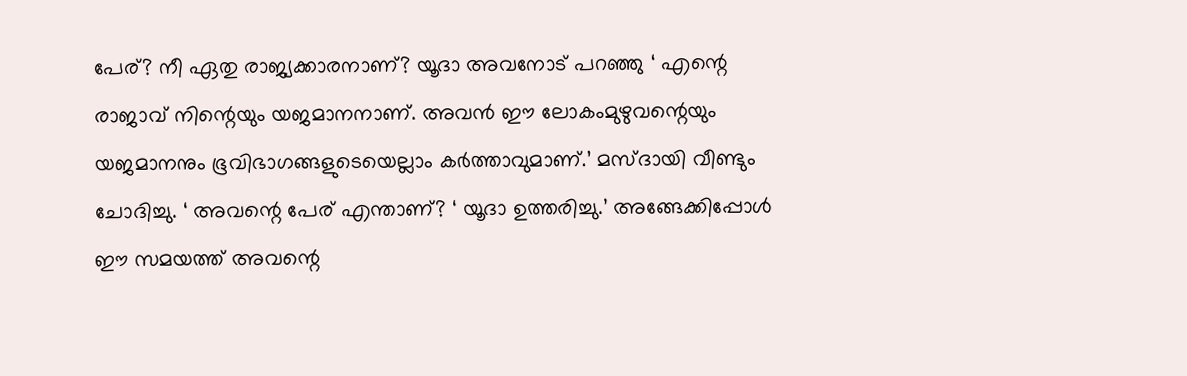പേര്? നീ ഏതു രാജ്യക്കാരനാണ്? യൂദാ അവനോട് പറഞ്ഞു ‘ എന്റെ രാജാവ് നിന്റെയും യജമാനനാണ്. അവന്‍ ഈ ലോകംമുഴുവന്റെയും യജമാനനും ഭൂവിഭാഗങ്ങളുടെയെല്ലാം കര്‍ത്താവുമാണ്.’ മസ്ദായി വീണ്ടും ചോദിച്ചു. ‘ അവന്റെ പേര് എന്താണ്? ‘ യൂദാ ഉത്തരിച്ചു.’ അങ്ങേക്കിപ്പോള്‍ ഈ സമയത്ത് അവന്റെ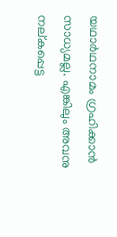യഥാര്‍ഥനാമം ഗ്രഹിക്കാന്‍ സാധ്യമല്ല. എങ്കിലും അവനു നല്കപ്പെട്ട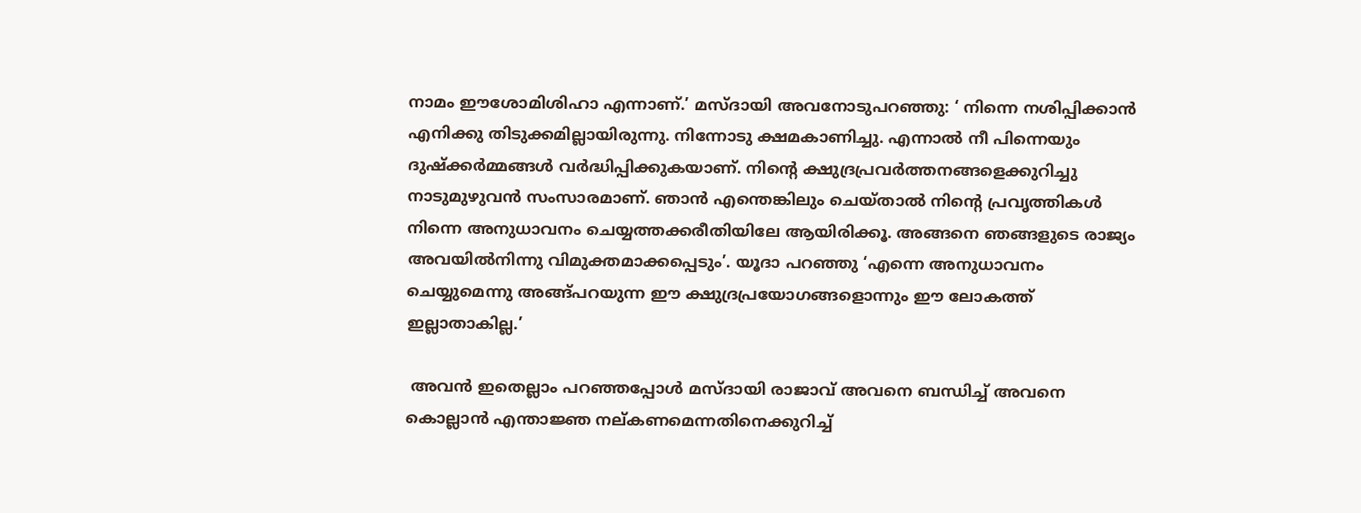നാമം ഈശോമിശിഹാ എന്നാണ്.’ മസ്ദായി അവനോടുപറഞ്ഞു: ‘ നിന്നെ നശിപ്പിക്കാന്‍ എനിക്കു തിടുക്കമില്ലായിരുന്നു. നിന്നോടു ക്ഷമകാണിച്ചു. എന്നാല്‍ നീ പിന്നെയും ദുഷ്‌ക്കര്‍മ്മങ്ങള്‍ വര്‍ദ്ധിപ്പിക്കുകയാണ്. നിന്റെ ക്ഷുദ്രപ്രവര്‍ത്തനങ്ങളെക്കുറിച്ചു നാടുമുഴുവന്‍ സംസാരമാണ്. ഞാന്‍ എന്തെങ്കിലും ചെയ്താല്‍ നിന്റെ പ്രവൃത്തികള്‍ നിന്നെ അനുധാവനം ചെയ്യത്തക്കരീതിയിലേ ആയിരിക്കൂ. അങ്ങനെ ഞങ്ങളുടെ രാജ്യം അവയില്‍നിന്നു വിമുക്തമാക്കപ്പെടും’. യൂദാ പറഞ്ഞു ‘എന്നെ അനുധാവനം ചെയ്യുമെന്നു അങ്ങ്പറയുന്ന ഈ ക്ഷുദ്രപ്രയോഗങ്ങളൊന്നും ഈ ലോകത്ത് ഇല്ലാതാകില്ല.’

 അവന്‍ ഇതെല്ലാം പറഞ്ഞപ്പോള്‍ മസ്ദായി രാജാവ് അവനെ ബന്ധിച്ച് അവനെ കൊല്ലാന്‍ എന്താജ്ഞ നല്കണമെന്നതിനെക്കുറിച്ച്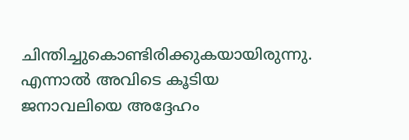ചിന്തിച്ചുകൊണ്ടിരിക്കുകയായിരുന്നു. എന്നാല്‍ അവിടെ കൂടിയ ജനാവലിയെ അദ്ദേഹം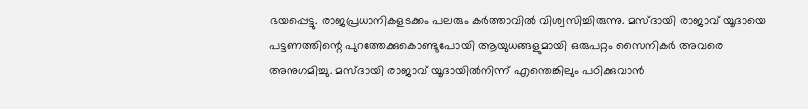ഭയപ്പെട്ടു. രാജപ്രധാനികളടക്കം പലരും കര്‍ത്താവില്‍ വിശ്വസിച്ചിരുന്നു. മസ്ദായി രാജാവ് യൂദായെ പട്ടണത്തിന്റെ പുറത്തേക്കുകൊണ്ടുപോയി ആയുധങ്ങളുമായി ഒരുപറ്റം സൈനികര്‍ അവരെ അനുഗമിച്ചു. മസ്ദായി രാജാവ് യൂദായില്‍നിന്ന് എന്തെങ്കിലും പഠിക്കുവാന്‍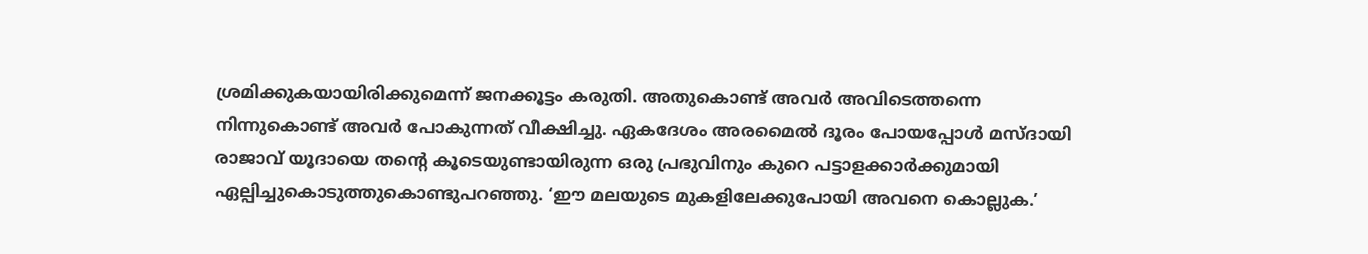ശ്രമിക്കുകയായിരിക്കുമെന്ന് ജനക്കൂട്ടം കരുതി. അതുകൊണ്ട് അവര്‍ അവിടെത്തന്നെ നിന്നുകൊണ്ട് അവര്‍ പോകുന്നത് വീക്ഷിച്ചു. ഏകദേശം അരമൈല്‍ ദൂരം പോയപ്പോള്‍ മസ്ദായി രാജാവ് യൂദായെ തന്റെ കൂടെയുണ്ടായിരുന്ന ഒരു പ്രഭുവിനും കുറെ പട്ടാളക്കാര്‍ക്കുമായി ഏല്പിച്ചുകൊടുത്തുകൊണ്ടുപറഞ്ഞു. ‘ഈ മലയുടെ മുകളിലേക്കുപോയി അവനെ കൊല്ലുക.’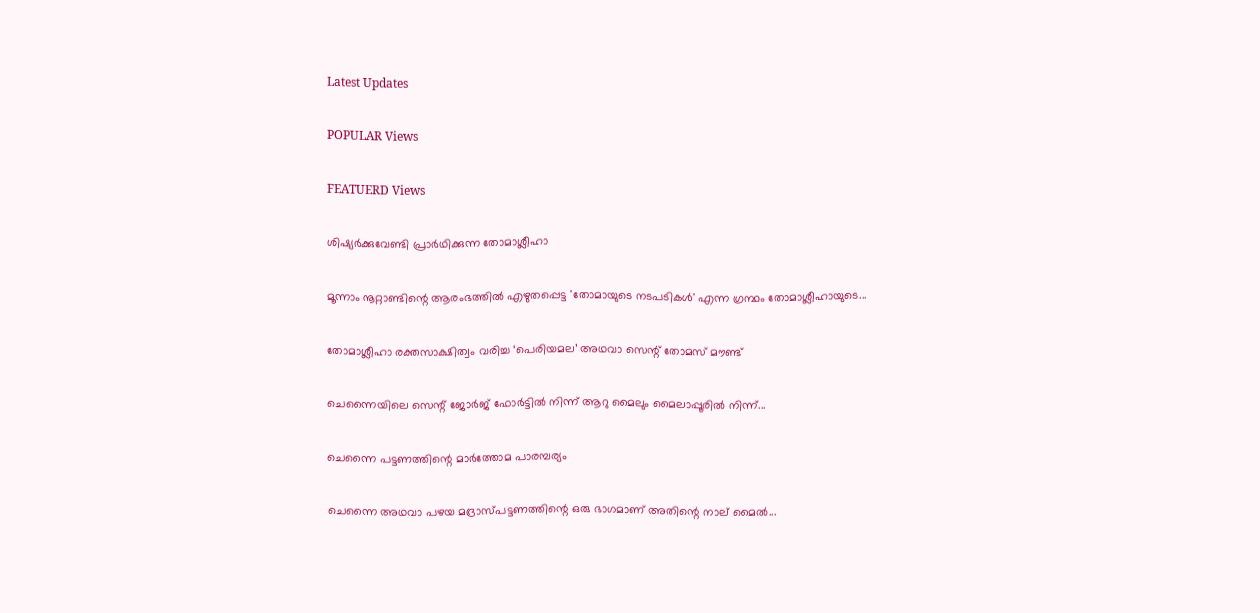Latest Updates

POPULAR Views

FEATUERD Views

ശിഷ്യര്‍ക്കുവേണ്ടി പ്രാര്‍ഥിക്കുന്ന തോമാശ്ലീഹാ

മൂന്നാം നൂറ്റാണ്ടിന്റെ ആരംഭത്തില്‍ എഴുതപ്പെട്ട 'തോമായുടെ നടപടികള്‍' എന്ന ഗ്രന്ഥം തോമാശ്ലീഹായുടെ...

തോമാശ്ലീഹാ രക്തസാക്ഷിത്വം വരിച്ച ‘പെരിയമല’ അഥവാ സെന്റ് തോമസ് മൗണ്ട്

ചെന്നൈയിലെ സെന്റ് ജോര്‍ജ് ഫോര്‍ട്ടില്‍ നിന്ന് ആറു മൈലും മൈലാപ്പൂരില്‍ നിന്ന്...

ചെന്നൈ പട്ടണത്തിന്റെ മാര്‍ത്തോമ പാരമ്പര്യം

ചെന്നൈ അഥവാ പഴയ മദ്രാസ്പട്ടണത്തിന്റെ ഒരു ഭാഗമാണ് അതിന്റെ നാല് മൈല്‍...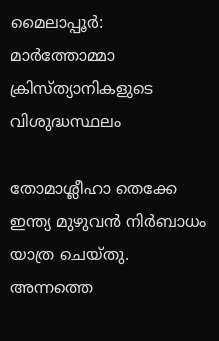മൈലാപ്പൂര്‍: മാര്‍ത്തോമ്മാ ക്രിസ്ത്യാനികളുടെ വിശുദ്ധസ്ഥലം

തോമാശ്ലീഹാ തെക്കേ ഇന്ത്യ മുഴുവന്‍ നിര്‍ബാധം യാത്ര ചെയ്തു. അന്നത്തെ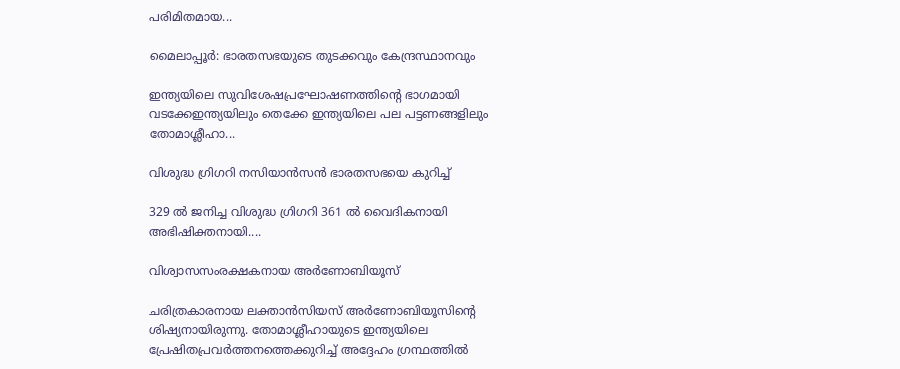പരിമിതമായ...

മൈലാപ്പൂര്‍: ഭാരതസഭയുടെ തുടക്കവും കേന്ദ്രസ്ഥാനവും

ഇന്ത്യയിലെ സുവിശേഷപ്രഘോഷണത്തിന്റെ ഭാഗമായി വടക്കേഇന്ത്യയിലും തെക്കേ ഇന്ത്യയിലെ പല പട്ടണങ്ങളിലും തോമാശ്ലീഹാ...

വിശുദ്ധ ഗ്രിഗറി നസിയാന്‍സന്‍ ഭാരതസഭയെ കുറിച്ച്

329 ല്‍ ജനിച്ച വിശുദ്ധ ഗ്രിഗറി 361 ല്‍ വൈദികനായി  അഭിഷിക്തനായി....

വിശ്വാസസംരക്ഷകനായ അര്‍ണോബിയൂസ്

ചരിത്രകാരനായ ലക്താന്‍സിയസ് അര്‍ണോബിയൂസിന്റെ ശിഷ്യനായിരുന്നു. തോമാശ്ലീഹായുടെ ഇന്ത്യയിലെ പ്രേഷിതപ്രവര്‍ത്തനത്തെക്കുറിച്ച് അദ്ദേഹം ഗ്രന്ഥത്തില്‍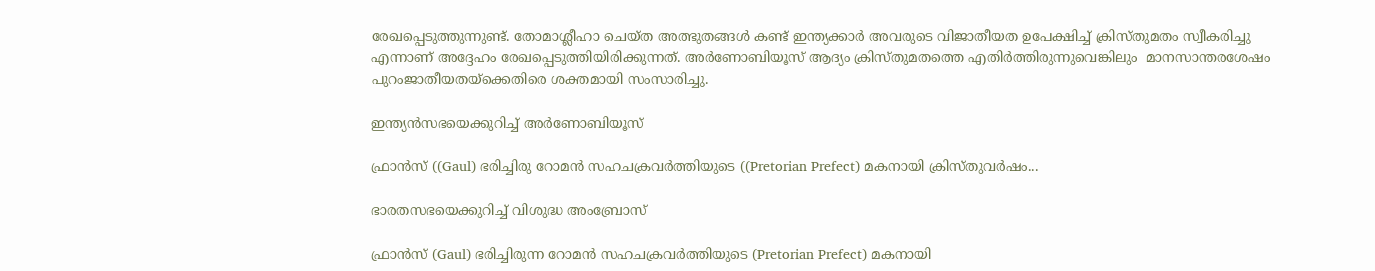രേഖപ്പെടുത്തുന്നുണ്ട്. തോമാശ്ലീഹാ ചെയ്ത അത്ഭുതങ്ങള്‍ കണ്ട് ഇന്ത്യക്കാര്‍ അവരുടെ വിജാതീയത ഉപേക്ഷിച്ച് ക്രിസ്തുമതം സ്വീകരിച്ചു എന്നാണ് അദ്ദേഹം രേഖപ്പെടുത്തിയിരിക്കുന്നത്. അര്‍ണോബിയൂസ് ആദ്യം ക്രിസ്തുമതത്തെ എതിര്‍ത്തിരുന്നുവെങ്കിലും  മാനസാന്തരശേഷം പുറംജാതീയതയ്‌ക്കെതിരെ ശക്തമായി സംസാരിച്ചു.

ഇന്ത്യന്‍സഭയെക്കുറിച്ച് അര്‍ണോബിയൂസ്

ഫ്രാന്‍സ് ((Gaul) ഭരിച്ചിരു റോമന്‍ സഹചക്രവര്‍ത്തിയുടെ ((Pretorian Prefect) മകനായി ക്രിസ്തുവര്‍ഷം...

ഭാരതസഭയെക്കുറിച്ച് വിശുദ്ധ അംബ്രോസ്

ഫ്രാന്‍സ് (Gaul) ഭരിച്ചിരുന്ന റോമന്‍ സഹചക്രവര്‍ത്തിയുടെ (Pretorian Prefect) മകനായി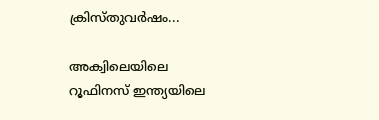ക്രിസ്തുവര്‍ഷം...

അക്വിലെയിലെ റൂഫിനസ് ഇന്ത്യയിലെ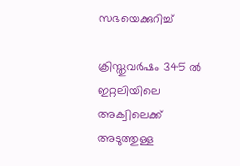സഭയെക്കുറിച്ച്

ക്രിസ്തുവര്‍ഷം 345 ല്‍ ഇറ്റലിയിലെ അക്വിലെക്ക് അടുത്തുള്ള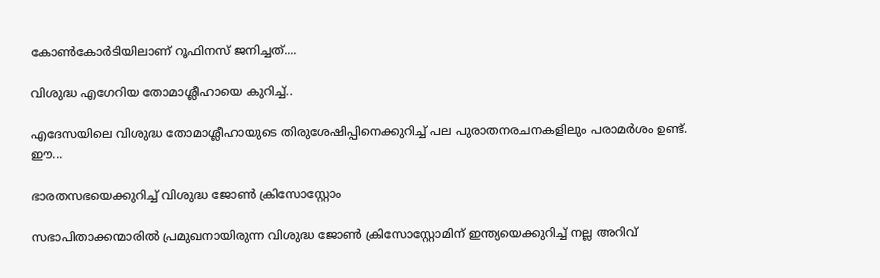കോണ്‍കോര്‍ടിയിലാണ് റൂഫിനസ് ജനിച്ചത്....

വിശുദ്ധ എഗേറിയ തോമാശ്ലീഹായെ കുറിച്ച്..

എദേസയിലെ വിശുദ്ധ തോമാശ്ലീഹായുടെ തിരുശേഷിപ്പിനെക്കുറിച്ച് പല പുരാതനരചനകളിലും പരാമര്‍ശം ഉണ്ട്. ഈ...

ഭാരതസഭയെക്കുറിച്ച് വിശുദ്ധ ജോണ്‍ ക്രിസോസ്റ്റോം

സഭാപിതാക്കന്മാരില്‍ പ്രമുഖനായിരുന്ന വിശുദ്ധ ജോണ്‍ ക്രിസോസ്റ്റോമിന് ഇന്ത്യയെക്കുറിച്ച് നല്ല അറിവ്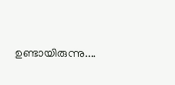ഉണ്ടായിരുന്നു....